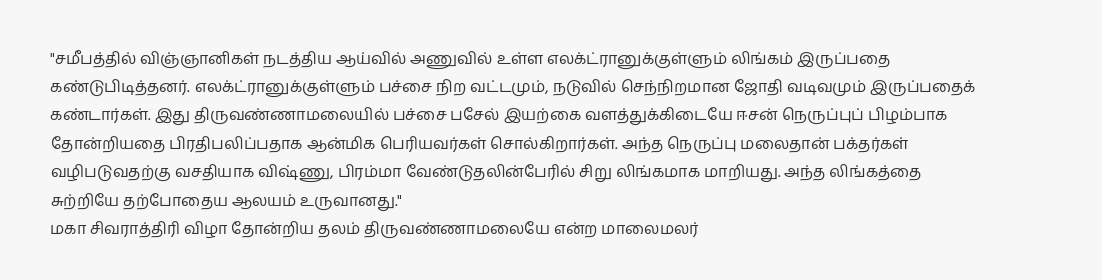"சமீபத்தில் விஞ்ஞானிகள் நடத்திய ஆய்வில் அணுவில் உள்ள எலக்ட்ரானுக்குள்ளும் லிங்கம் இருப்பதை கண்டுபிடித்தனர். எலக்ட்ரானுக்குள்ளும் பச்சை நிற வட்டமும், நடுவில் செந்நிறமான ஜோதி வடிவமும் இருப்பதைக் கண்டார்கள். இது திருவண்ணாமலையில் பச்சை பசேல் இயற்கை வளத்துக்கிடையே ஈசன் நெருப்புப் பிழம்பாக தோன்றியதை பிரதிபலிப்பதாக ஆன்மிக பெரியவர்கள் சொல்கிறார்கள். அந்த நெருப்பு மலைதான் பக்தர்கள் வழிபடுவதற்கு வசதியாக விஷ்ணு, பிரம்மா வேண்டுதலின்பேரில் சிறு லிங்கமாக மாறியது. அந்த லிங்கத்தை சுற்றியே தற்போதைய ஆலயம் உருவானது."
மகா சிவராத்திரி விழா தோன்றிய தலம் திருவண்ணாமலையே என்ற மாலைமலர்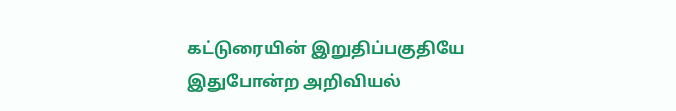கட்டுரையின் இறுதிப்பகுதியே இதுபோன்ற அறிவியல்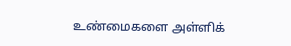உண்மைகளை அள்ளிக்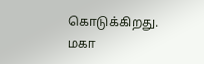கொடுக்கிறது.
மகா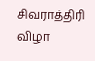சிவராத்திரி விழா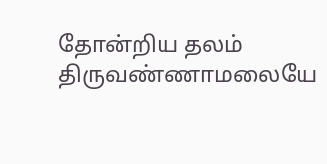தோன்றிய தலம் திருவண்ணாமலையே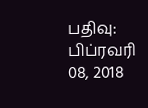பதிவு: பிப்ரவரி 08, 2018